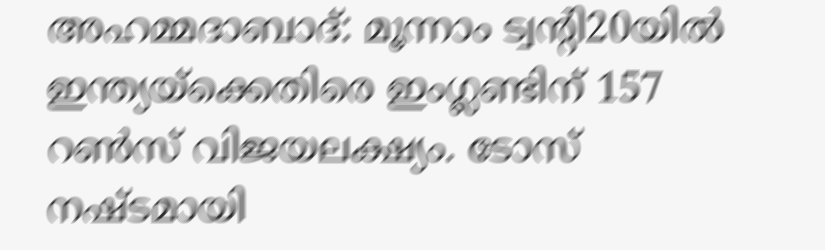അഹമ്മദാബാദ്: മൂന്നാം ട്വന്റി20യിൽ ഇന്ത്യയ്ക്കെതിരെ ഇംഗ്ലണ്ടിന് 157 റൺസ് വിജയലക്ഷ്യം. ടോസ് നഷ്ടമായി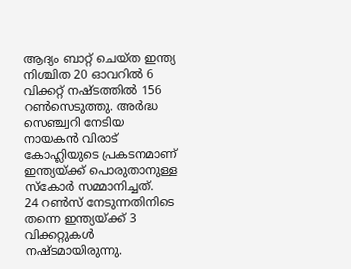ആദ്യം ബാറ്റ് ചെയ്ത ഇന്ത്യ നിശ്ചിത 20 ഓവറിൽ 6 വിക്കറ്റ് നഷ്ടത്തിൽ 156 റൺസെടുത്തു. അർദ്ധ സെഞ്ച്വറി നേടിയ നായകൻ വിരാട് കോഹ്ലിയുടെ പ്രകടനമാണ് ഇന്ത്യയ്ക്ക് പൊരുതാനുള്ള സ്കോർ സമ്മാനിച്ചത്.
24 റൺസ് നേടുന്നതിനിടെ തന്നെ ഇന്ത്യയ്ക്ക് 3 വിക്കറ്റുകൾ നഷ്ടമായിരുന്നു.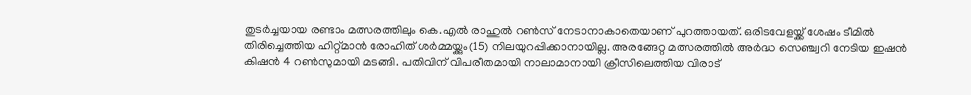തുടർച്ചയായ രണ്ടാം മത്സരത്തിലും കെ.എൽ രാഹുൽ റൺസ് നേടാനാകാതെയാണ് പുറത്തായത്. ഒരിടവേളയ്ക്ക് ശേഷം ടീമിൽ തിരിച്ചെത്തിയ ഹിറ്റ്മാൻ രോഹിത് ശർമ്മയ്ക്കും(15) നിലയുറപ്പിക്കാനായില്ല. അരങ്ങേറ്റ മത്സരത്തിൽ അർദ്ധ സെഞ്ച്വറി നേടിയ ഇഷൻ കിഷൻ 4 റൺസുമായി മടങ്ങി. പതിവിന് വിപരീതമായി നാലാമാനായി ക്രീസിലെത്തിയ വിരാട്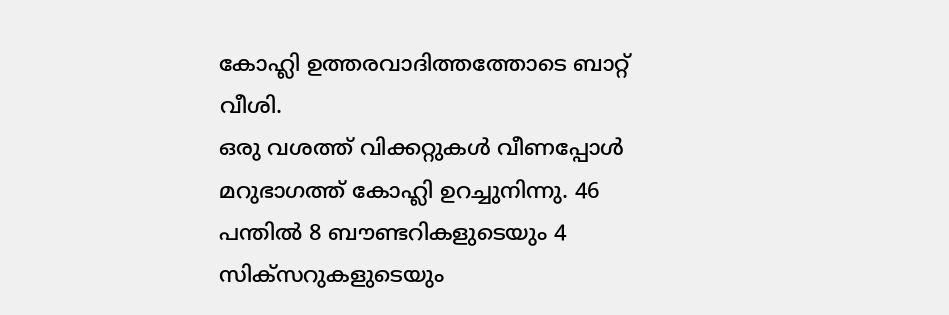കോഹ്ലി ഉത്തരവാദിത്തത്തോടെ ബാറ്റ് വീശി.
ഒരു വശത്ത് വിക്കറ്റുകൾ വീണപ്പോൾ മറുഭാഗത്ത് കോഹ്ലി ഉറച്ചുനിന്നു. 46 പന്തിൽ 8 ബൗണ്ടറികളുടെയും 4 സിക്സറുകളുടെയും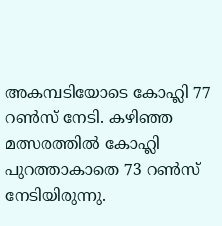അകമ്പടിയോടെ കോഹ്ലി 77 റൺസ് നേടി. കഴിഞ്ഞ മത്സരത്തിൽ കോഹ്ലി പുറത്താകാതെ 73 റൺസ് നേടിയിരുന്നു.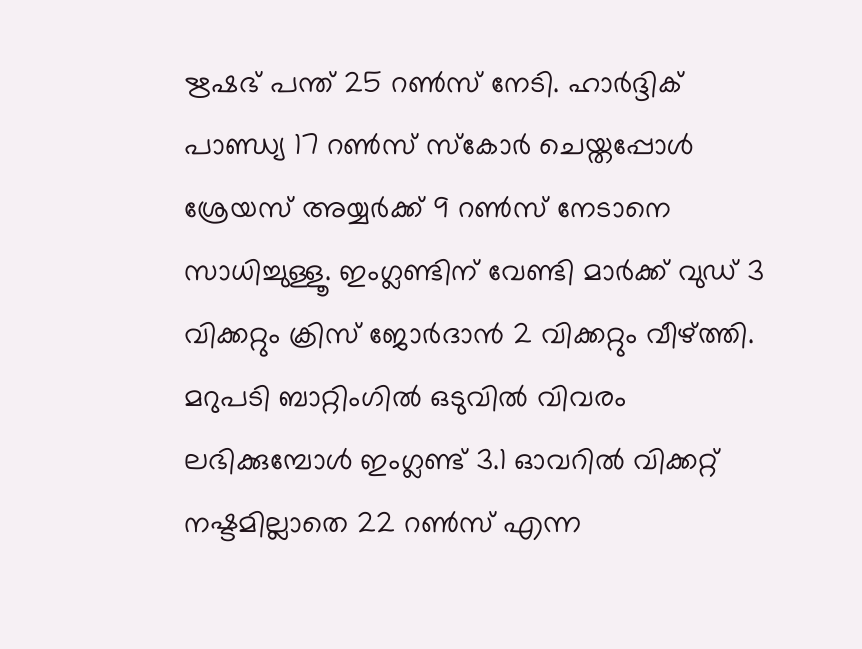ഋഷഭ് പന്ത് 25 റൺസ് നേടി. ഹാർദ്ദിക് പാണ്ഡ്യ 17 റൺസ് സ്കോർ ചെയ്തപ്പോൾ ശ്രേയസ് അയ്യർക്ക് 9 റൺസ് നേടാനെ സാധിച്ചുള്ളൂ. ഇംഗ്ലണ്ടിന് വേണ്ടി മാർക്ക് വുഡ് 3 വിക്കറ്റും ക്രിസ് ജോർദാൻ 2 വിക്കറ്റും വീഴ്ത്തി. മറുപടി ബാറ്റിംഗിൽ ഒടുവിൽ വിവരം ലഭിക്കുമ്പോൾ ഇംഗ്ലണ്ട് 3.1 ഓവറിൽ വിക്കറ്റ് നഷ്ടമില്ലാതെ 22 റൺസ് എന്ന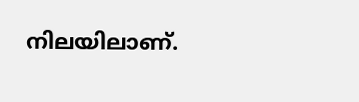നിലയിലാണ്.